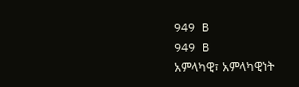949 B
949 B
አምላካዊ፣ አምላካዊነት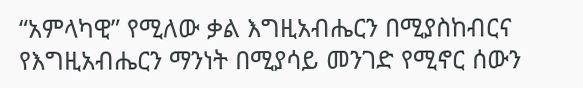“አምላካዊ” የሚለው ቃል እግዚአብሔርን በሚያስከብርና የእግዚአብሔርን ማንነት በሚያሳይ መንገድ የሚኖር ሰውን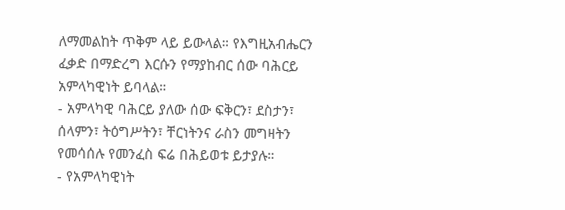ለማመልከት ጥቅም ላይ ይውላል። የእግዚአብሔርን ፈቃድ በማድረግ እርሱን የማያከብር ሰው ባሕርይ አምላካዊነት ይባላል።
- አምላካዊ ባሕርይ ያለው ሰው ፍቅርን፣ ደስታን፣ ሰላምን፣ ትዕግሥትን፣ ቸርነትንና ራስን መግዛትን የመሳሰሉ የመንፈስ ፍሬ በሕይወቱ ይታያሉ።
- የአምላካዊነት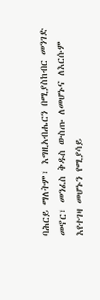ባሕርይ ማለትም፣ እግዚአብሔርን በሚያስከብር መንገድ መኖር፣ መንፈስ ቅዱስ ውስጡ ለመሆኑና ለእርሱም እየተገዛ መሆኑን የሚያሳይ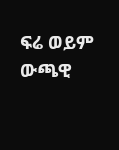ፍሬ ወይም ውጫዊ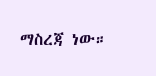ማስረጃ ነው።